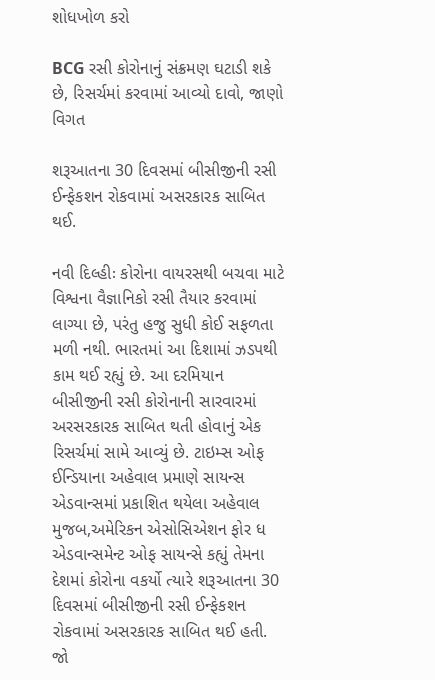શોધખોળ કરો

BCG રસી કોરોનાનું સંક્રમણ ઘટાડી શકે છે, રિસર્ચમાં કરવામાં આવ્યો દાવો, જાણો વિગત

શરૂઆતના 30 દિવસમાં બીસીજીની રસી ઈન્ફેકશન રોકવામાં અસરકારક સાબિત થઈ.

નવી દિલ્હીઃ કોરોના વાયરસથી બચવા માટે વિશ્વના વૈજ્ઞાનિકો રસી તૈયાર કરવામાં લાગ્યા છે, પરંતુ હજુ સુધી કોઈ સફળતા મળી નથી. ભારતમાં આ દિશામાં ઝડપથી કામ થઈ રહ્યું છે. આ દરમિયાન  બીસીજીની રસી કોરોનાની સારવારમાં અરસરકારક સાબિત થતી હોવાનું એક રિસર્ચમાં સામે આવ્યું છે. ટાઇમ્સ ઓફ ઈન્ડિયાના અહેવાલ પ્રમાણે સાયન્સ એડવાન્સમાં પ્રકાશિત થયેલા અહેવાલ મુજબ,અમેરિકન એસોસિએશન ફોર ધ એડવાન્સમેન્ટ ઓફ સાયન્સે કહ્યું તેમના દેશમાં કોરોના વકર્યો ત્યારે શરૂઆતના 30 દિવસમાં બીસીજીની રસી ઈન્ફેકશન રોકવામાં અસરકારક સાબિત થઈ હતી. જો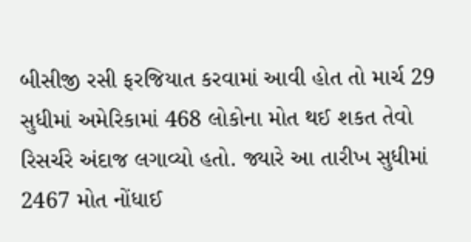બીસીજી રસી ફરજિયાત કરવામાં આવી હોત તો માર્ચ 29 સુધીમાં અમેરિકામાં 468 લોકોના મોત થઈ શકત તેવો રિસર્ચરે અંદાજ લગાવ્યો હતો. જ્યારે આ તારીખ સુધીમાં 2467 મોત નોંધાઈ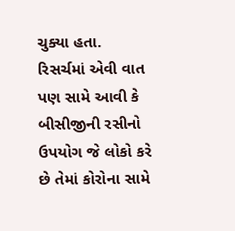ચુક્યા હતા. રિસર્ચમાં એવી વાત પણ સામે આવી કે બીસીજીની રસીનો ઉપયોગ જે લોકો કરે છે તેમાં કોરોના સામે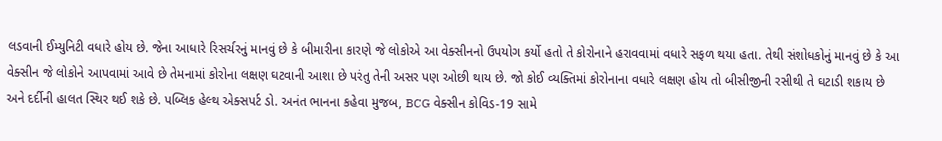લડવાની ઈમ્યુનિટી વધારે હોય છે. જેના આધારે રિસર્ચરનું માનવું છે કે બીમારીના કારણે જે લોકોએ આ વેક્સીનનો ઉપયોગ કર્યો હતો તે કોરોનાને હરાવવામાં વધારે સફળ થયા હતા. તેથી સંશોધકોનું માનવું છે કે આ વેક્સીન જે લોકોને આપવામાં આવે છે તેમનામાં કોરોના લક્ષણ ઘટવાની આશા છે પરંતુ તેની અસર પણ ઓછી થાય છે. જો કોઈ વ્યક્તિમાં કોરોનાના વધારે લક્ષણ હોય તો બીસીજીની રસીથી તે ઘટાડી શકાય છે અને દર્દીની હાલત સ્થિર થઈ શકે છે. પબ્લિક હેલ્થ એક્સપર્ટ ડો. અનંત ભાનના કહેવા મુજબ, BCG વેક્સીન કોવિડ-19 સામે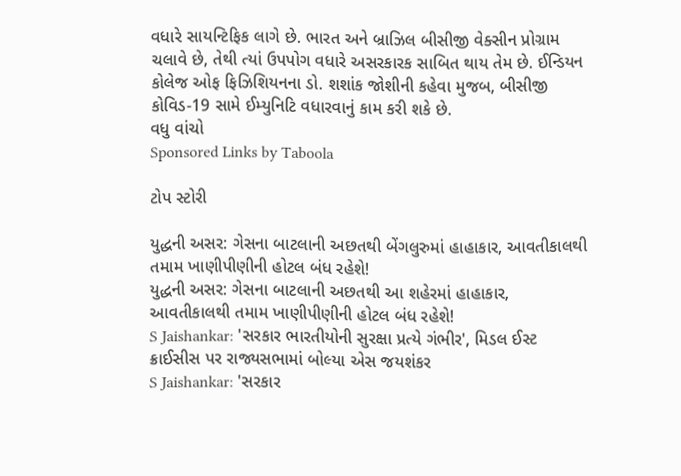વધારે સાયન્ટિફિક લાગે છે. ભારત અને બ્રાઝિલ બીસીજી વેક્સીન પ્રોગ્રામ ચલાવે છે, તેથી ત્યાં ઉપપોગ વધારે અસરકારક સાબિત થાય તેમ છે. ઈન્ડિયન કોલેજ ઓફ ફિઝિશિયનના ડો. શશાંક જોશીની કહેવા મુજબ, બીસીજી કોવિડ-19 સામે ઈમ્યુનિટિ વધારવાનું કામ કરી શકે છે.
વધુ વાંચો
Sponsored Links by Taboola

ટોપ સ્ટોરી

યુદ્ધની અસર: ગેસના બાટલાની અછતથી બેંગલુરુમાં હાહાકાર, આવતીકાલથી તમામ ખાણીપીણીની હોટલ બંધ રહેશે!
યુદ્ધની અસર: ગેસના બાટલાની અછતથી આ શહેરમાં હાહાકાર, આવતીકાલથી તમામ ખાણીપીણીની હોટલ બંધ રહેશે!
S Jaishankar: 'સરકાર ભારતીયોની સુરક્ષા પ્રત્યે ગંભીર', મિડલ ઈસ્ટ ક્રાઈસીસ પર રાજ્યસભામાં બોલ્યા એસ જયશંકર
S Jaishankar: 'સરકાર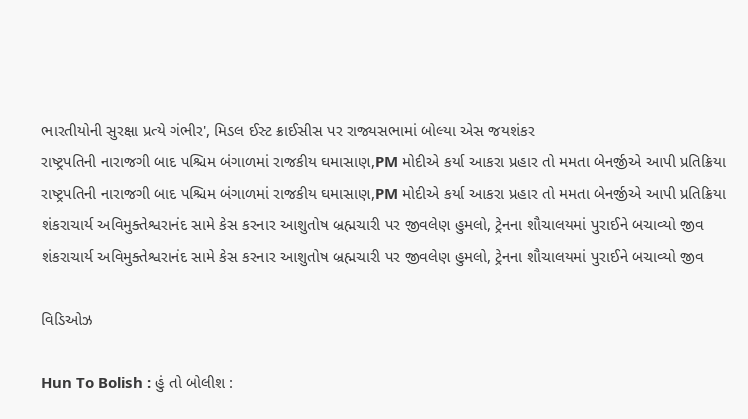ભારતીયોની સુરક્ષા પ્રત્યે ગંભીર', મિડલ ઈસ્ટ ક્રાઈસીસ પર રાજ્યસભામાં બોલ્યા એસ જયશંકર
રાષ્ટ્રપતિની નારાજગી બાદ પશ્ચિમ બંગાળમાં રાજકીય ઘમાસાણ,PM મોદીએ કર્યા આકરા પ્રહાર તો મમતા બેનર્જીએ આપી પ્રતિક્રિયા
રાષ્ટ્રપતિની નારાજગી બાદ પશ્ચિમ બંગાળમાં રાજકીય ઘમાસાણ,PM મોદીએ કર્યા આકરા પ્રહાર તો મમતા બેનર્જીએ આપી પ્રતિક્રિયા
શંકરાચાર્ય અવિમુક્તેશ્વરાનંદ સામે કેસ કરનાર આશુતોષ બ્રહ્મચારી પર જીવલેણ હુમલો, ટ્રેનના શૌચાલયમાં પુરાઈને બચાવ્યો જીવ
શંકરાચાર્ય અવિમુક્તેશ્વરાનંદ સામે કેસ કરનાર આશુતોષ બ્રહ્મચારી પર જીવલેણ હુમલો, ટ્રેનના શૌચાલયમાં પુરાઈને બચાવ્યો જીવ

વિડિઓઝ

Hun To Bolish : હું તો બોલીશ :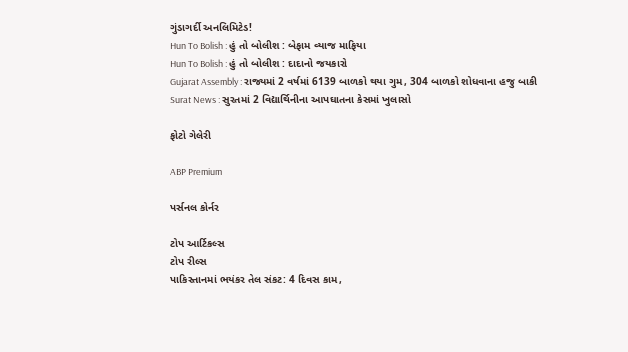ગુંડાગર્દી અનલિમિટેડ!
Hun To Bolish : હું તો બોલીશ : બેફામ વ્યાજ માફિયા
Hun To Bolish : હું તો બોલીશ : દાદાનો જયકારો
Gujarat Assembly : રાજ્યમાં 2 વર્ષમાં 6139 બાળકો થયા ગુમ, 304 બાળકો શોધવાના હજુ બાકી
Surat News : સુરતમાં 2 વિદ્યાર્થિનીના આપઘાતના કેસમાં ખુલાસો

ફોટો ગેલેરી

ABP Premium

પર્સનલ કોર્નર

ટોપ આર્ટિકલ્સ
ટોપ રીલ્સ
પાકિસ્તાનમાં ભયંકર તેલ સંકટ: 4 દિવસ કામ,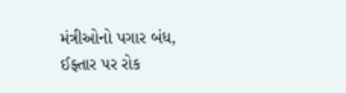મંત્રીઓનો પગાર બંધ, ઈફ્તાર પર રોક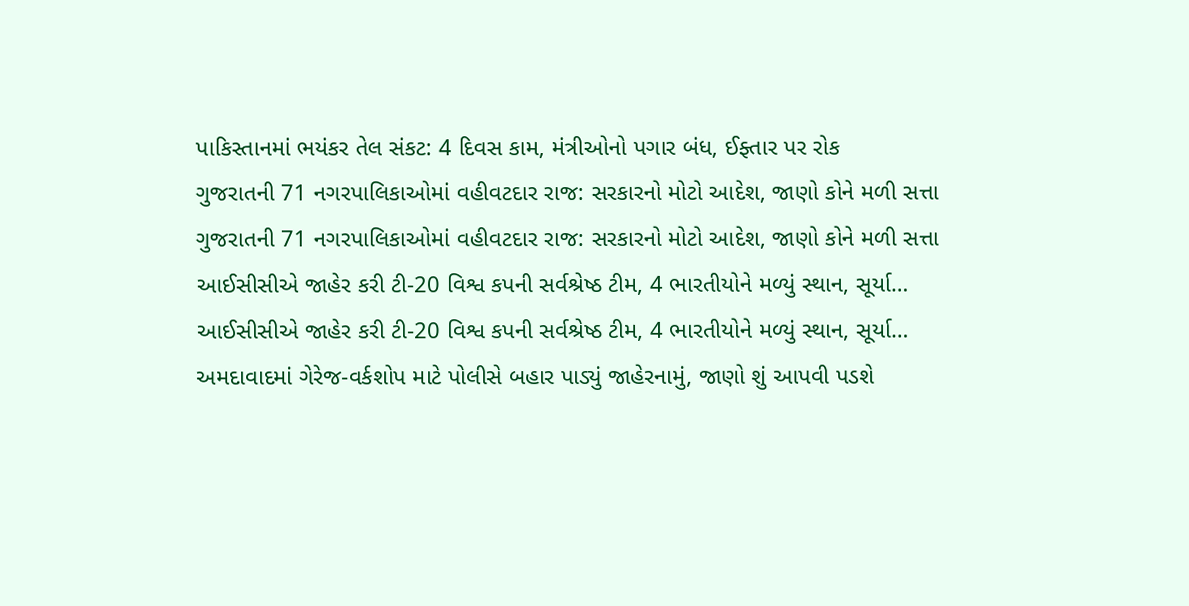પાકિસ્તાનમાં ભયંકર તેલ સંકટ: 4 દિવસ કામ, મંત્રીઓનો પગાર બંધ, ઈફ્તાર પર રોક
ગુજરાતની 71 નગરપાલિકાઓમાં વહીવટદાર રાજ: સરકારનો મોટો આદેશ, જાણો કોને મળી સત્તા
ગુજરાતની 71 નગરપાલિકાઓમાં વહીવટદાર રાજ: સરકારનો મોટો આદેશ, જાણો કોને મળી સત્તા
આઈસીસીએ જાહેર કરી ટી-20 વિશ્વ કપની સર્વશ્રેષ્ઠ ટીમ, 4 ભારતીયોને મળ્યું સ્થાન, સૂર્યા…
આઈસીસીએ જાહેર કરી ટી-20 વિશ્વ કપની સર્વશ્રેષ્ઠ ટીમ, 4 ભારતીયોને મળ્યું સ્થાન, સૂર્યા…
અમદાવાદમાં ગેરેજ-વર્કશોપ માટે પોલીસે બહાર પાડ્યું જાહેરનામું, જાણો શું આપવી પડશે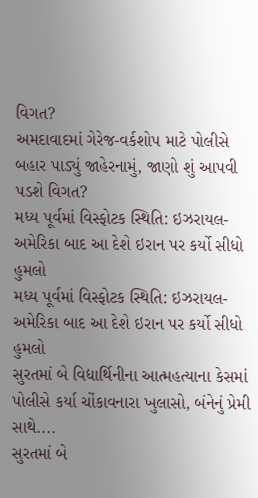વિગત?
અમદાવાદમાં ગેરેજ-વર્કશોપ માટે પોલીસે બહાર પાડ્યું જાહેરનામું, જાણો શું આપવી પડશે વિગત?
મધ્ય પૂર્વમાં વિસ્ફોટક સ્થિતિ: ઇઝરાયલ-અમેરિકા બાદ આ દેશે ઇરાન પર કર્યો સીધો હુમલો
મધ્ય પૂર્વમાં વિસ્ફોટક સ્થિતિ: ઇઝરાયલ-અમેરિકા બાદ આ દેશે ઇરાન પર કર્યો સીધો હુમલો
સુરતમાં બે વિદ્યાર્થિનીના આત્મહત્યાના કેસમાં પોલીસે કર્યા ચોંકાવનારા ખુલાસો, બંનેનું પ્રેમી સાથે....
સુરતમાં બે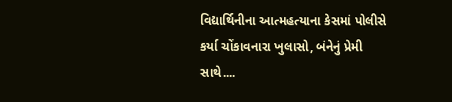વિદ્યાર્થિનીના આત્મહત્યાના કેસમાં પોલીસે કર્યા ચોંકાવનારા ખુલાસો, બંનેનું પ્રેમી સાથે....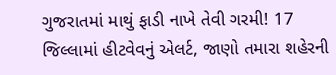ગુજરાતમાં માથું ફાડી નાખે તેવી ગરમી! 17 જિલ્લામાં હીટવેવનું એલર્ટ, જાણો તમારા શહેરની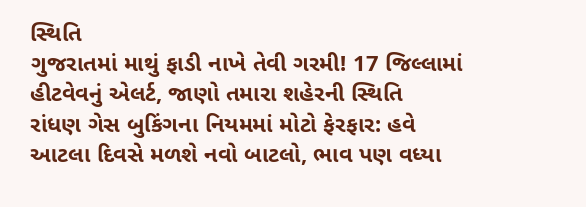સ્થિતિ
ગુજરાતમાં માથું ફાડી નાખે તેવી ગરમી! 17 જિલ્લામાં હીટવેવનું એલર્ટ, જાણો તમારા શહેરની સ્થિતિ
રાંધણ ગેસ બુકિંગના નિયમમાં મોટો ફેરફાર: હવે આટલા દિવસે મળશે નવો બાટલો, ભાવ પણ વધ્યા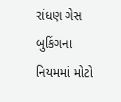રાંધણ ગેસ બુકિંગના નિયમમાં મોટો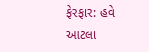ફેરફાર: હવે આટલા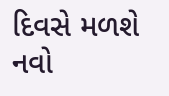દિવસે મળશે નવો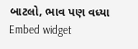બાટલો, ભાવ પણ વધ્યા
Embed widget